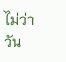ไม่ว่าวัน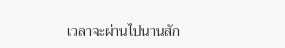เวลาจะผ่านไปนานสัก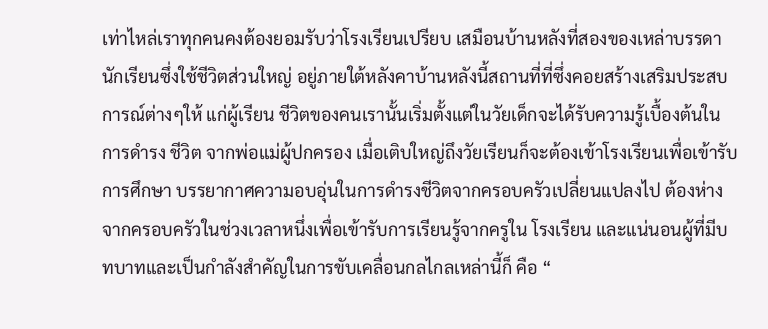เท่าไหล่เราทุกคนคงต้องยอมรับว่าโรงเรียนเปรียบ เสมือนบ้านหลังที่สองของเหล่าบรรดานักเรียนซึ่งใช้ชีวิตส่วนใหญ่ อยู่ภายใต้หลังคาบ้านหลังนี้สถานที่ที่ซึ่งคอยสร้างเสริมประสบการณ์ต่างๆให้ แก่ผู้เรียน ชีวิตของคนเรานั้นเริ่มตั้งแต่ในวัยเด็กจะได้รับความรู้เบื้องต้นในการดำรง ชีวิต จากพ่อแม่ผู้ปกครอง เมื่อเติบใหญ่ถึงวัยเรียนก็จะต้องเข้าโรงเรียนเพื่อเข้ารับการศึกษา บรรยากาศความอบอุ่นในการดำรงชีวิตจากครอบครัวเปลี่ยนแปลงไป ต้องห่างจากครอบครัวในช่วงเวลาหนึ่งเพื่อเข้ารับการเรียนรู้จากครูใน โรงเรียน และแน่นอนผู้ที่มีบทบาทและเป็นกำลังสำคัญในการขับเคลื่อนกลไกลเหล่านี้ก็ คือ “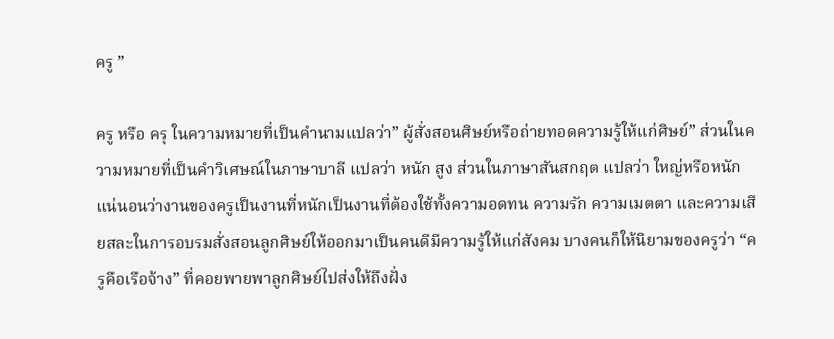ครู ”

ครู หรือ ครุ ในความหมายที่เป็นคำนามแปลว่า” ผู้สั่งสอนศิษย์หรือถ่ายทอดความรู้ให้แก่ศิษย์” ส่วนในความหมายที่เป็นคำวิเศษณ์ในภาษาบาลี แปลว่า หนัก สูง ส่วนในภาษาสันสกฤต แปลว่า ใหญ่หรือหนัก แน่นอนว่างานของครูเป็นงานที่หนักเป็นงานที่ต้องใช้ทั้งความอดทน ความรัก ความเมตตา และความเสียสละในการอบรมสั่งสอนลูกศิษย์ให้ออกมาเป็นคนดีมีความรู้ให้แก่สังคม บางคนก็ให้นิยามของครูว่า “ครูคือเรือจ้าง” ที่คอยพายพาลูกศิษย์ไปส่งให้ถึงฝั่ง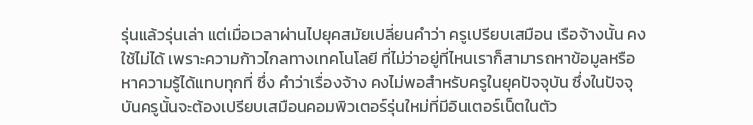รุ่นแล้วรุ่นเล่า แต่เมื่อเวลาผ่านไปยุคสมัยเปลี่ยนคำว่า ครูเปรียบเสมือน เรือจ้างนั้น คงใช้ไม่ได้ เพราะความก้าวไกลทางเทคโนโลยี ที่ไม่ว่าอยู่ที่ไหนเราก็สามารถหาข้อมูลหรือหาความรู้ได้แทบทุกที่ ซึ่ง คำว่าเรื่องจ้าง คงไม่พอสำหรับครูในยุคปัจจุบัน ซึ่งในปัจจุบันครูนั้นจะต้องเปรียบเสมือนคอมพิวเตอร์รุ่นใหม่ที่มีอินเตอร์เน็ตในตัว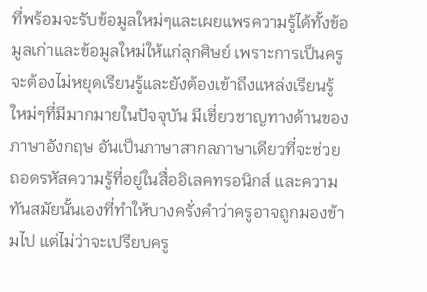ที่พร้อมจะรับข้อมูลใหม่ๆและเผยแพรความรู้ได้ทั้งข้อมูลเก่าและข้อมูลใหม่ให้แก่ลุกศิษย์ เพราะการเป็นครูจะต้องไม่หยุดเรียนรู้และยังต้องเข้าถึงแหล่งเรียนรู้ใหม่ๆที่มีมากมายในปัจจุบัน มีเชี่ยวชาญทางด้านของภาษาอังกฤษ อันเป็นภาษาสากลภาษาเดียวที่จะช่วยถอดรหัสความรู้ที่อยู่ในสื่ออิเลคทรอนิกส์ และความทันสมัยนั้นเองที่ทำให้บางครั่งคำว่าครูอาจถูกมองข้ามไป แต่ไม่ว่าจะเปรียบครู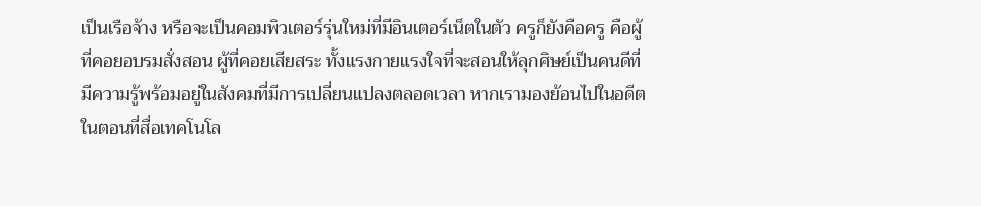เป็นเรือจ้าง หรือจะเป็นคอมพิวเตอร์รุ่นใหม่ที่มีอินเตอร์เน็ตในตัว ครูก็ยังคือครู คือผู้ที่คอยอบรมสั่งสอน ผู้ที่คอยเสียสระ ทั้งแรงกายแรงใจที่จะสอนให้ลุกศิษย์เป็นคนดีที่มีความรู้พร้อมอยู่ในสังคมที่มีการเปลี่ยนแปลงตลอดเวลา หากเรามองย้อนไปในอดีตในตอนที่สื่อเทคโนโล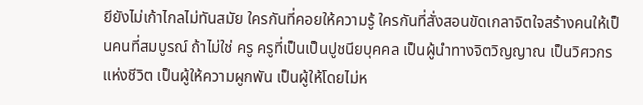ยียังไม่เก้าไกลไม่ทันสมัย ใครกันที่คอยให้ความรู้ ใครกันที่สั่งสอนขัดเกลาจิตใจสร้างคนให้เป็นคนที่สมบูรณ์ ถ้าไม่ใช่ ครู ครูที่เป็นเป็นปูชนียบุคคล เป็นผู้นำทางจิตวิญญาณ เป็นวิศวกรแห่งชีวิต เป็นผู้ให้ความผูกพัน เป็นผู้ให้โดยไม่ห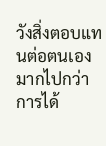วังสิ่งตอบแทนต่อตนเองมากไปกว่าการได้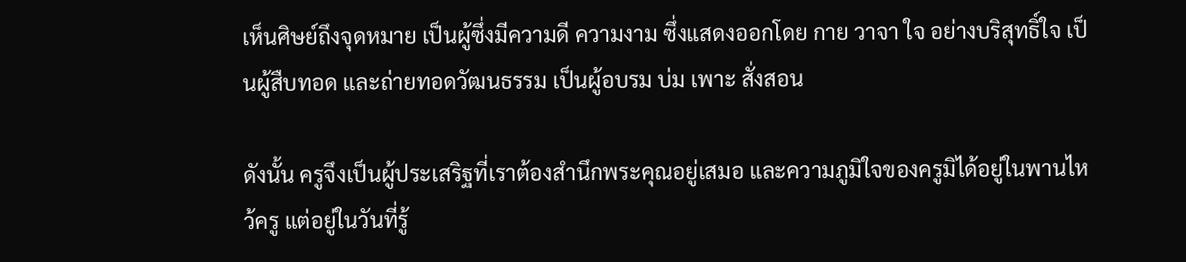เห็นศิษย์ถึงจุดหมาย เป็นผู้ซึ่งมีความดี ความงาม ซึ่งแสดงออกโดย กาย วาจา ใจ อย่างบริสุทธิ์ใจ เป็นผู้สืบทอด และถ่ายทอดวัฒนธรรม เป็นผู้อบรม บ่ม เพาะ สั่งสอน

ดังนั้น ครูจึงเป็นผู้ประเสริฐที่เราต้องสำนึกพระคุณอยู่เสมอ และความภูมิใจของครูมิได้อยู่ในพานไหว้ครู แต่อยู่ในวันที่รู้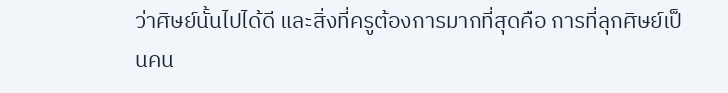ว่าศิษย์นั้นไปได้ดี และสิ่งที่ครูต้องการมากที่สุดคือ การที่ลุกศิษย์เป็นคน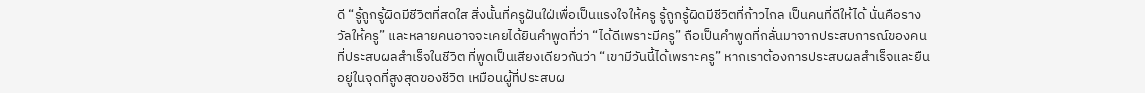ดี “รู้ถูกรู้ผิดมีชีวิตที่สดใส สิ่งนั้นที่ครูฝันใฝ่เพื่อเป็นแรงใจให้ครู รู้ถูกรู้ผิดมีชีวิตที่ก้าวไกล เป็นคนที่ดีให้ได้ นั่นคือรางวัลให้ครู” และหลายคนอาจจะเคยได้ยินคำพูดที่ว่า “ได้ดีเพราะมีครู” ถือเป็นคำพูดที่กลั่นมาจากประสบการณ์ของคนที่ประสบผลสำเร็จในชีวิต ที่พูดเป็นเสียงเดียวกันว่า “เขามีวันนี้ได้เพราะครู” หากเราต้องการประสบผลสำเร็จและยืนอยู่ในจุดที่สูงสุดของชีวิต เหมือนผู้ที่ประสบผ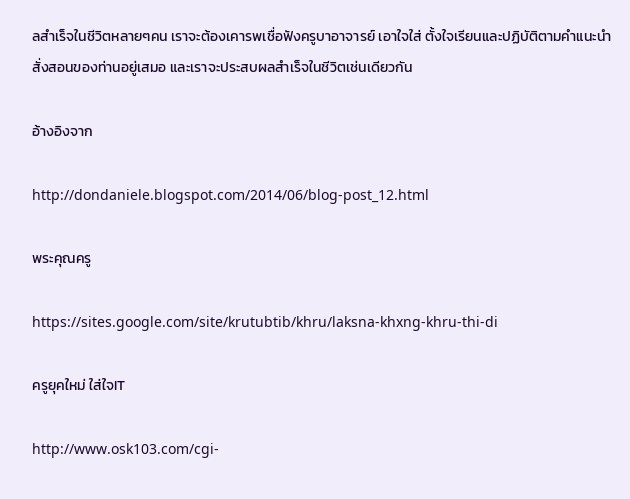ลสำเร็จในชีวิตหลายๆคน เราจะต้องเคารพเชื่อฟังครูบาอาจารย์ เอาใจใส่ ตั้งใจเรียนและปฏิบัติตามคำแนะนำสั่งสอนของท่านอยู่เสมอ และเราจะประสบผลสำเร็จในชีวิตเช่นเดียวกัน

อ้างอิงจาก

http://dondaniele.blogspot.com/2014/06/blog-post_12.html

พระคุณครู

https://sites.google.com/site/krutubtib/khru/laksna-khxng-khru-thi-di

ครูยุคใหม่ ใส่ใจIT

http://www.osk103.com/cgi-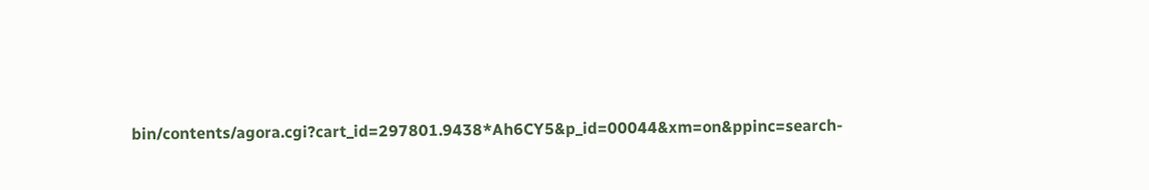bin/contents/agora.cgi?cart_id=297801.9438*Ah6CY5&p_id=00044&xm=on&ppinc=search-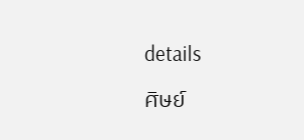details

ศิษย์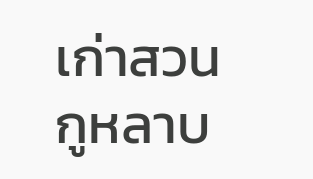เก่าสวนกูหลาบ